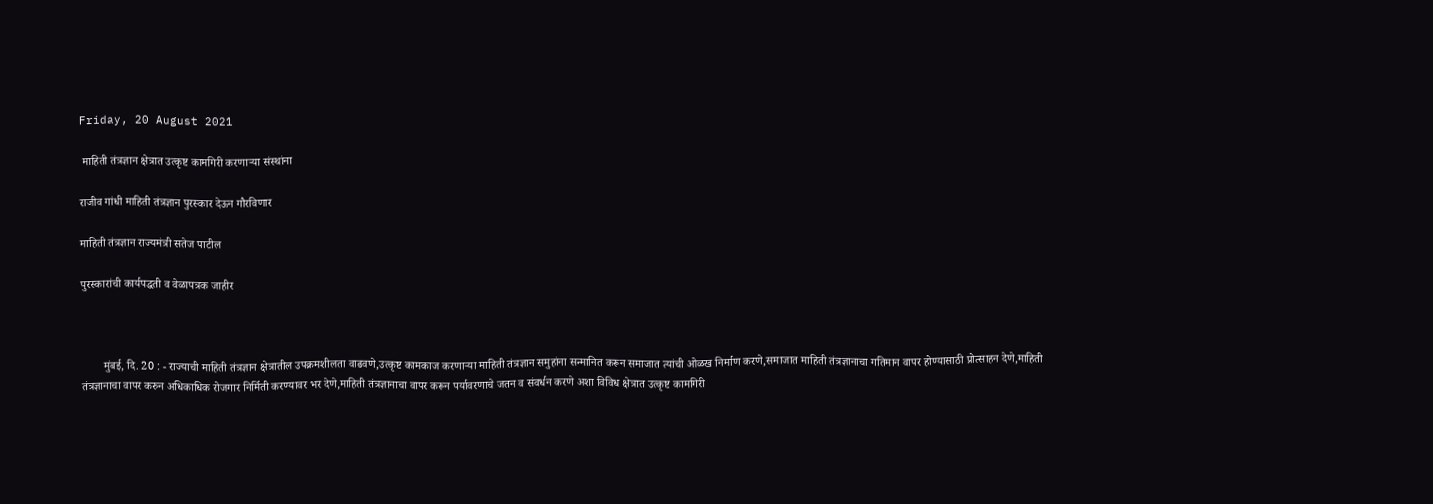Friday, 20 August 2021

 माहिती तंत्रज्ञान क्षेत्रात उत्कृष्ट कामगिरी करणाऱ्या संस्थांना

राजीव गांधी माहिती तंत्रज्ञान पुरस्कार देऊन गौरविणार

माहिती तंत्रज्ञान राज्यमंत्री सतेज पाटील

पुरस्कारांची कार्यपद्धती व वेळापत्रक जाहीर



        मुंबई, दि. 20 : - राज्याची माहिती तंत्रज्ञान क्षेत्रातील उपक्रमशीलता वाढवणे,उत्कृष्ट कामकाज करणाऱ्या माहिती तंत्रज्ञान समुहांना सन्मानित करून समाजात त्यांची ओळख निर्माण करणे,समाजात माहिती तंत्रज्ञानाचा गतिमान वापर होण्यासाठी प्रोत्साहन देणे,माहिती तंत्रज्ञानाचा वापर करुन अधिकाधिक रोजगार निर्मिती करण्यावर भर देणे,माहिती तंत्रज्ञानाचा वापर करून पर्यावरणाचे जतन व संवर्धन करणे अशा विविध क्षेत्रात उत्कृष्ट कामगिरी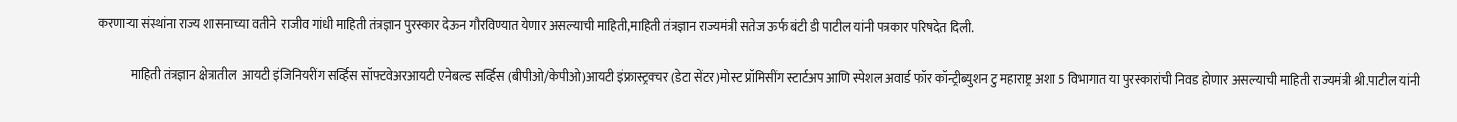करणाऱ्या संस्थांना राज्य शासनाच्या वतीने  राजीव गांधी माहिती तंत्रज्ञान पुरस्कार देऊन गौरविण्यात येणार असल्याची माहिती,माहिती तंत्रज्ञान राज्यमंत्री सतेज ऊर्फ बंटी डी पाटील यांनी पत्रकार परिषदेत दिली.

             माहिती तंत्रज्ञान क्षेत्रातील  आयटी इंजिनियरींग सर्व्हिस सॉफ्टवेअरआयटी एनेबल्ड सर्व्हिस (बीपीओ/केपीओ)आयटी इंफ्रास्ट्रक्चर (डेटा सेंटर)मोस्ट प्रॉमिसींग स्टार्टअप आणि स्पेशल अवार्ड फॉर कॉन्ट्रीब्युशन टु महाराष्ट्र अशा 5 विभागात या पुरस्कारांची निवड होणार असल्याची माहिती राज्यमंत्री श्री.पाटील यांनी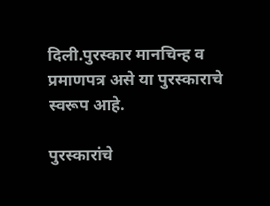दिली.पुरस्कार मानचिन्ह व प्रमाणपत्र असे या पुरस्काराचे स्वरूप आहे.

पुरस्कारांचे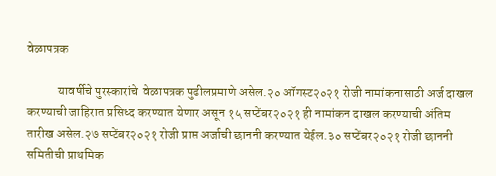वेळापत्रक

            यावर्षीचे पुरस्कारांचे  वेळापत्रक पुढीलप्रमाणे असेल.२० ऑगस्ट२०२१ रोजी नामांकनासाठी अर्ज दाखल करण्याची जाहिरात प्रसिध्द करण्यात येणार असून १५ सप्टेंबर२०२१ ही नामांकन दाखल करण्याची अंतिम तारीख असेल.२७ सप्टेंबर२०२१ रोजी प्राप्त अर्जाची छाननी करण्यात येईल.३० सप्टेंबर२०२१ रोजी छाननी समितीची प्राथमिक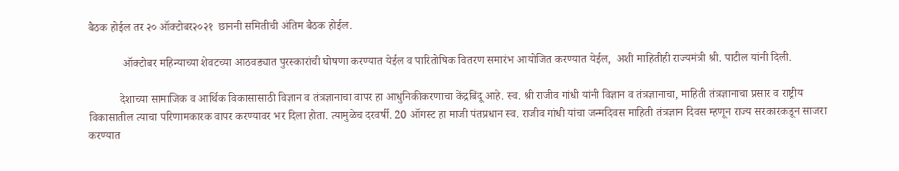बैठक होईल तर २० ऑक्टोबर२०२१  छाननी समितीची अंतिम बैठक होईल.

            ऑक्टोबर महिन्याच्या शेवटच्या आठवड्यात पुरस्कारांची घोषणा करण्यात येईल व पारितोषिक वितरण समारंभ आयोजित करण्यात येईल,  अशी माहितीही राज्यमंत्री श्री. पाटील यांनी दिली.

           देशाच्या सामाजिक व आर्थिक विकासासाठी विज्ञान व तंत्रज्ञानाचा वापर हा आधुनिकीकरणाचा केंद्रबिंदू आहे. स्व. श्री राजीव गांधी यांनी विज्ञान व तंत्रज्ञानाचा, माहिती तंत्रज्ञानाचा प्रसार व राष्ट्रीय विकासातील त्याचा परिणामकारक वापर करण्यावर भर दिला होता. त्यामुळेच दरवर्षी. 20 ऑगस्ट हा माजी पंतप्रधान स्व. राजीव गांधी यांचा जन्मदिवस माहिती तंत्रज्ञान दिवस म्हणून राज्य सरकारकडून साजरा करण्यात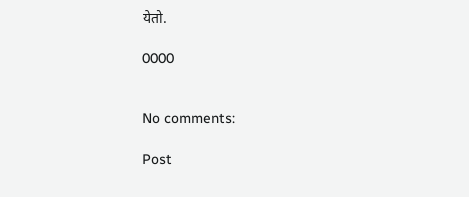येतो.

0000


No comments:

Post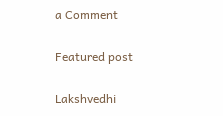a Comment

Featured post

Lakshvedhi